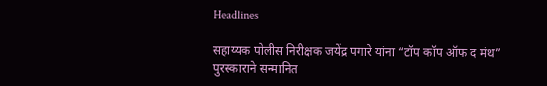Headlines

सहाय्यक पोलीस निरीक्षक जयेंद्र पगारे यांना “टॉप कॉप ऑफ द मंथ” पुरस्काराने सन्मानित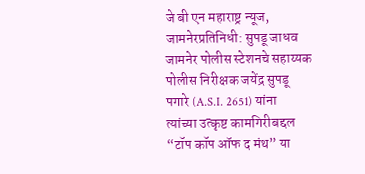जे बी एन महाराष्ट्र न्यूज, जामनेरप्रतिनिधी: सुपडू जाधव जामनेर पोलीस स्टेशनचे सहाय्यक पोलीस निरीक्षक जयेंद्र सुपडू पगारे (A.S.I. 2651) यांना त्यांच्या उत्कृष्ट कामगिरीबद्दल “टॉप कॉप ऑफ द मंथ” या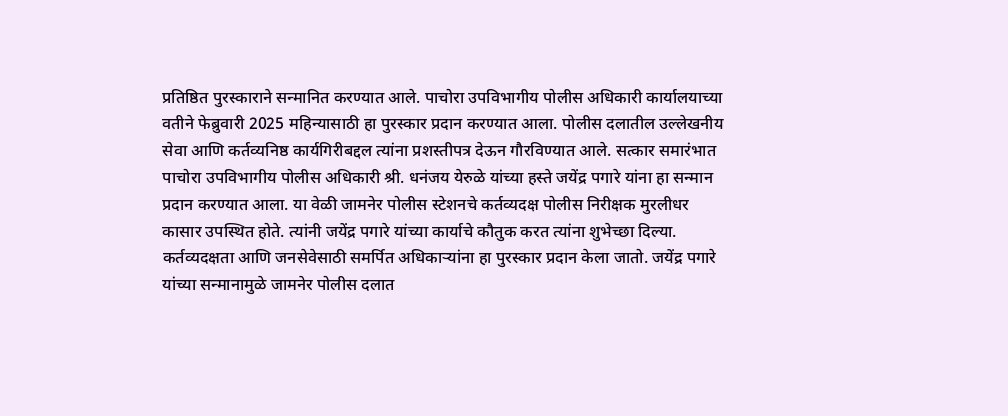प्रतिष्ठित पुरस्काराने सन्मानित करण्यात आले. पाचोरा उपविभागीय पोलीस अधिकारी कार्यालयाच्या वतीने फेब्रुवारी 2025 महिन्यासाठी हा पुरस्कार प्रदान करण्यात आला. पोलीस दलातील उल्लेखनीय सेवा आणि कर्तव्यनिष्ठ कार्यगिरीबद्दल त्यांना प्रशस्तीपत्र देऊन गौरविण्यात आले. सत्कार समारंभात पाचोरा उपविभागीय पोलीस अधिकारी श्री. धनंजय येरुळे यांच्या हस्ते जयेंद्र पगारे यांना हा सन्मान प्रदान करण्यात आला. या वेळी जामनेर पोलीस स्टेशनचे कर्तव्यदक्ष पोलीस निरीक्षक मुरलीधर कासार उपस्थित होते. त्यांनी जयेंद्र पगारे यांच्या कार्याचे कौतुक करत त्यांना शुभेच्छा दिल्या. कर्तव्यदक्षता आणि जनसेवेसाठी समर्पित अधिकाऱ्यांना हा पुरस्कार प्रदान केला जातो. जयेंद्र पगारे यांच्या सन्मानामुळे जामनेर पोलीस दलात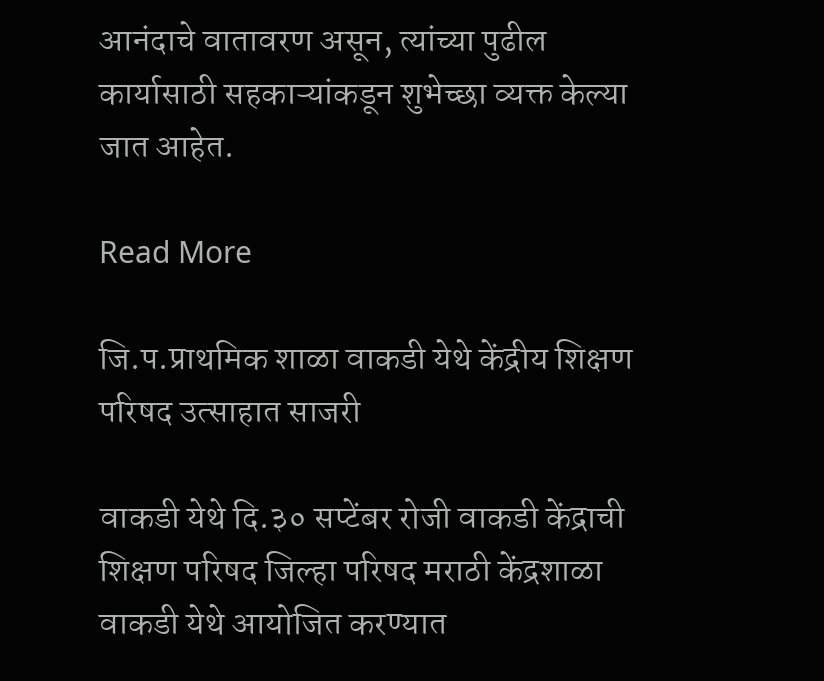आनंदाचे वातावरण असून, त्यांच्या पुढील कार्यासाठी सहकाऱ्यांकडून शुभेच्छा व्यक्त केल्या जात आहेत.

Read More

जि.प.प्राथमिक शाळा वाकडी येथे केंद्रीय शिक्षण परिषद उत्साहात साजरी

वाकडी येथे दि.३० सप्टेंबर रोजी वाकडी केंद्राची शिक्षण परिषद जिल्हा परिषद मराठी केंद्रशाळा वाकडी येथे आयोजित करण्यात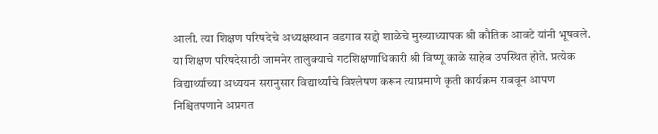आली. त्या शिक्षण परिषदेचे अध्यक्षस्थान वडगाव सद्दो शाळेचे मुख्याध्यापक श्री कौतिक आवटे यांनी भूषवले. या शिक्षण परिषदेसाठी जामनेर तालुक्याचे गटशिक्षणाधिकारी श्री विष्णू काळे साहेब उपस्थित होते. प्रत्येक विद्यार्थ्याच्या अध्ययन सरानुसार विद्यार्थ्यांचे विश्लेषण करून त्याप्रमाणे कृती कार्यक्रम राबवून आपण निश्चितपणाने अप्रगत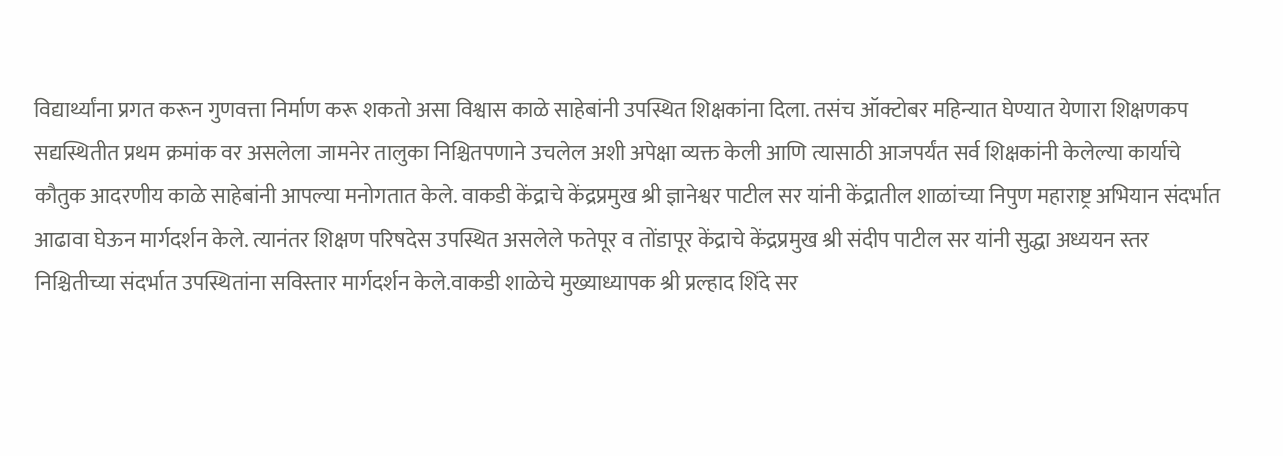विद्यार्थ्यांना प्रगत करून गुणवत्ता निर्माण करू शकतो असा विश्वास काळे साहेबांनी उपस्थित शिक्षकांना दिला. तसंच ऑक्टोबर महिन्यात घेण्यात येणारा शिक्षणकप सद्यस्थितीत प्रथम क्रमांक वर असलेला जामनेर तालुका निश्चितपणाने उचलेल अशी अपेक्षा व्यक्त केली आणि त्यासाठी आजपर्यंत सर्व शिक्षकांनी केलेल्या कार्याचे कौतुक आदरणीय काळे साहेबांनी आपल्या मनोगतात केले. वाकडी केंद्राचे केंद्रप्रमुख श्री ज्ञानेश्वर पाटील सर यांनी केंद्रातील शाळांच्या निपुण महाराष्ट्र अभियान संदर्भात आढावा घेऊन मार्गदर्शन केले. त्यानंतर शिक्षण परिषदेस उपस्थित असलेले फतेपूर व तोंडापूर केंद्राचे केंद्रप्रमुख श्री संदीप पाटील सर यांनी सुद्धा अध्ययन स्तर निश्चितीच्या संदर्भात उपस्थितांना सविस्तार मार्गदर्शन केले.वाकडी शाळेचे मुख्याध्यापक श्री प्रल्हाद शिंदे सर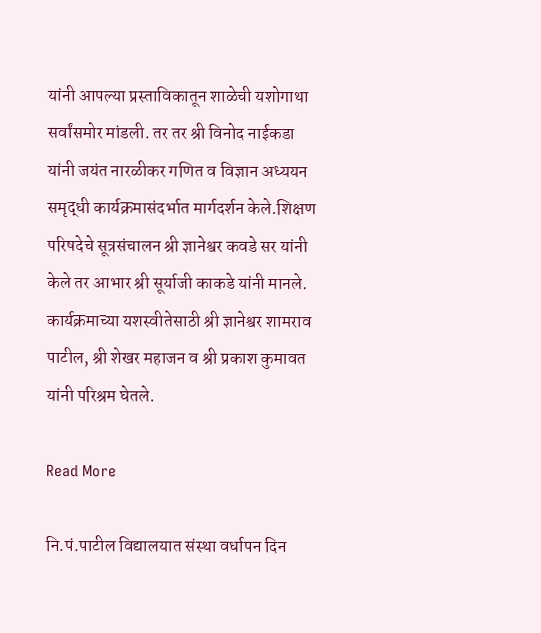यांनी आपल्या प्रस्ताविकातून शाळेची यशोगाथा सर्वांसमोर मांडली. तर तर श्री विनोद नाईकडा यांनी जयंत नारळीकर गणित व विज्ञान अध्ययन समृद्धी कार्यक्रमासंदर्भात मार्गदर्शन केले.शिक्षण परिषदेचे सूत्रसंचालन श्री ज्ञानेश्वर कवडे सर यांनी केले तर आभार श्री सूर्याजी काकडे यांनी मानले. कार्यक्रमाच्या यशस्वीतेसाठी श्री ज्ञानेश्वर शामराव पाटील, श्री शेखर महाजन व श्री प्रकाश कुमावत यांनी परिश्रम घेतले.

Read More

नि.पं.पाटील विद्यालयात संस्था वर्धापन दिन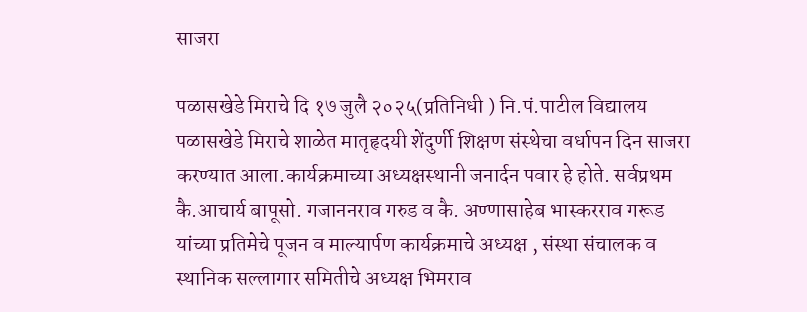साजरा

पळासखेडे मिराचे दि १७ जुलै २०२५(प्रतिनिधी ) नि.पं.पाटील विद्यालय पळासखेडे मिराचे शाळेत मातृहृदयी शेंदुर्णी शिक्षण संस्थेचा वर्धापन दिन साजरा करण्यात आला.कार्यक्रमाच्या अध्यक्षस्थानी जनार्दन पवार हे होते. सर्वप्रथम कै.आचार्य बापूसो. गजाननराव गरुड व कै. अण्णासाहेब भास्करराव गरूड यांच्या प्रतिमेचे पूजन व माल्यार्पण कार्यक्रमाचे अध्यक्ष , संस्था संचालक व स्थानिक सल्लागार समितीचे अध्यक्ष भिमराव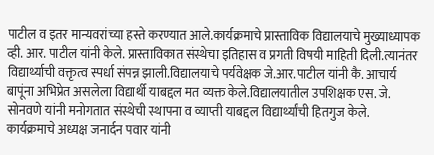पाटील व इतर मान्यवरांच्या हस्ते करण्यात आले.कार्यक्रमाचे प्रास्ताविक विद्यालयाचे मुख्याध्यापक व्ही. आर. पाटील यांनी केले. प्रास्ताविकात संस्थेचा इतिहास व प्रगती विषयी माहिती दिली.त्यानंतर विद्यार्थ्याची वक्तृत्व स्पर्धा संपन्न झाली.विद्यालयाचे पर्यवेक्षक जे.आर.पाटील यांनी कै. आचार्य बापूंना अभिप्रेत असलेला विद्यार्थी याबद्दल मत व्यक्त केले.विद्यालयातील उपशिक्षक एस. जे. सोनवणे यांनी मनोगतात संस्थेची स्थापना व व्याप्ती याबद्दल विद्यार्थ्यांची हितगुज केले. कार्यक्रमाचे अध्यक्ष जनार्दन पवार यांनी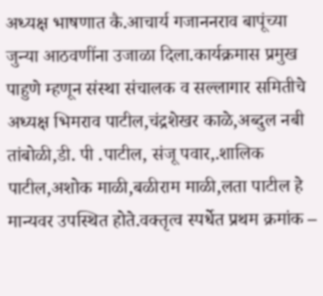अध्यक्ष भाषणात कै.आचार्य गजाननराव बापूंच्या जुन्या आठवणींना उजाळा दिला.कार्यक्रमास प्रमुख पाहुणे म्हणून संस्था संचालक व सल्लागार समितीचे अध्यक्ष भिमराव पाटील,चंद्रशेखर काळे,अब्दुल नबी तांबोळी,डी. पी .पाटील, संजू पवार,.शालिक पाटील,अशोक माळी,बळीराम माळी,लता पाटील हे मान्यवर उपस्थित होते.वक्तृत्व स्पर्धेत प्रथम क्रमांक –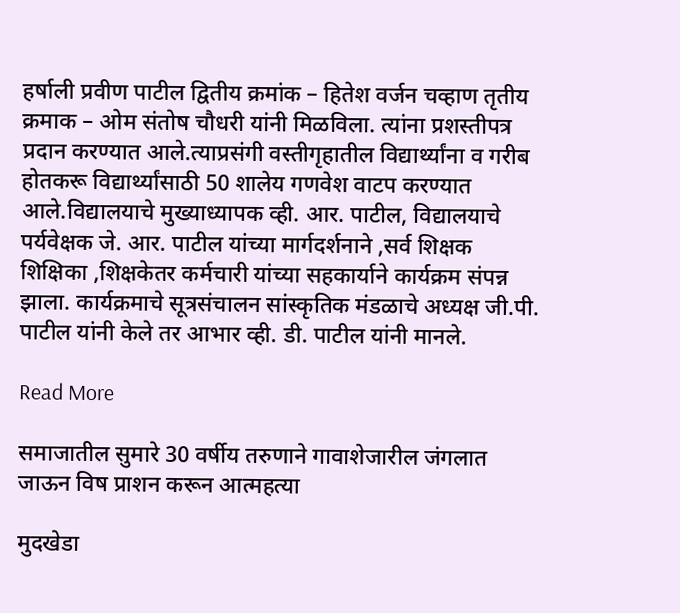हर्षाली प्रवीण पाटील द्वितीय क्रमांक – हितेश वर्जन चव्हाण तृतीय क्रमाक – ओम संतोष चौधरी यांनी मिळविला. त्यांना प्रशस्तीपत्र प्रदान करण्यात आले.त्याप्रसंगी वस्तीगृहातील विद्यार्थ्यांना व गरीब होतकरू विद्यार्थ्यांसाठी 50 शालेय गणवेश वाटप करण्यात आले.विद्यालयाचे मुख्याध्यापक व्ही. आर. पाटील, विद्यालयाचे पर्यवेक्षक जे. आर. पाटील यांच्या मार्गदर्शनाने ,सर्व शिक्षक शिक्षिका ,शिक्षकेतर कर्मचारी यांच्या सहकार्याने कार्यक्रम संपन्न झाला. कार्यक्रमाचे सूत्रसंचालन सांस्कृतिक मंडळाचे अध्यक्ष जी.पी. पाटील यांनी केले तर आभार व्ही. डी. पाटील यांनी मानले.

Read More

समाजातील सुमारे 30 वर्षीय तरुणाने गावाशेजारील जंगलात जाऊन विष प्राशन करून आत्महत्या

मुदखेडा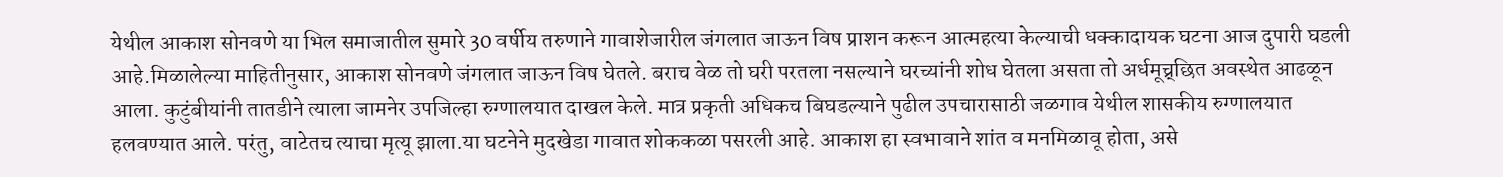येथील आकाश सोनवणे या भिल समाजातील सुमारे 30 वर्षीय तरुणाने गावाशेजारील जंगलात जाऊन विष प्राशन करून आत्महत्या केल्याची धक्कादायक घटना आज दुपारी घडली आहे.मिळालेल्या माहितीनुसार, आकाश सोनवणे जंगलात जाऊन विष घेतले. बराच वेळ तो घरी परतला नसल्याने घरच्यांनी शोध घेतला असता तो अर्धमूच्र्छित अवस्थेत आढळून आला. कुटुंबीयांनी तातडीने त्याला जामनेर उपजिल्हा रुग्णालयात दाखल केले. मात्र प्रकृती अधिकच बिघडल्याने पुढील उपचारासाठी जळगाव येथील शासकीय रुग्णालयात हलवण्यात आले. परंतु, वाटेतच त्याचा मृत्यू झाला.या घटनेने मुदखेडा गावात शोककळा पसरली आहे. आकाश हा स्वभावाने शांत व मनमिळावू होता, असे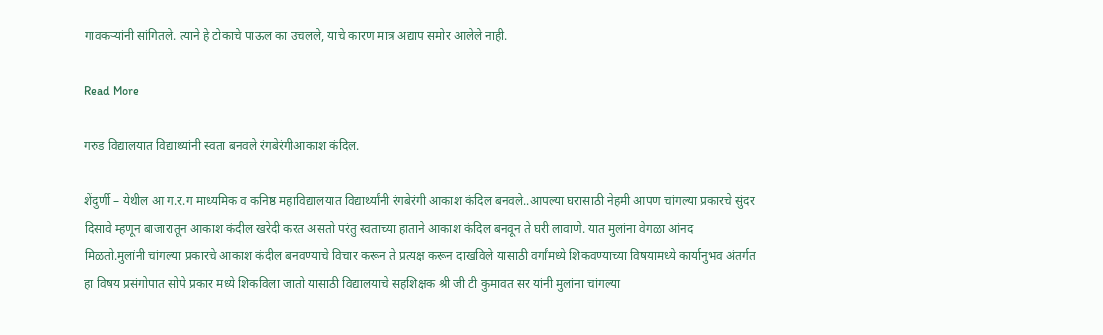गावकऱ्यांनी सांगितले. त्याने हे टोकाचे पाऊल का उचलले, याचे कारण मात्र अद्याप समोर आलेले नाही.

Read More

गरुड विद्यालयात विद्याथ्यांनी स्वता बनवले रंगबेरंगीआकाश कंदिल.

शेंदुर्णी – येथील आ ग.र.ग माध्यमिक व कनिष्ठ महाविद्यालयात विद्यार्थ्यांनी रंगबेरंगी आकाश कंदिल बनवले..आपल्या घरासाठी नेहमी आपण चांगल्या प्रकारचे सुंदर दिसावे म्हणून बाजारातून आकाश कंदील खरेदी करत असतो परंतु स्वताच्या हाताने आकाश कंदिल बनवून ते घरी लावाणे. यात मुलांना वेगळा आंनद मिळतो.मुलांनी चांगल्या प्रकारचे आकाश कंदील बनवण्याचे विचार करून ते प्रत्यक्ष करून दाखविले यासाठी वर्गांमध्ये शिकवण्याच्या विषयामध्ये कार्यानुभव अंतर्गत हा विषय प्रसंगोपात सोपे प्रकार मध्ये शिकविला जातो यासाठी विद्यालयाचे सहशिक्षक श्री जी टी कुमावत सर यांनी मुलांना चांगल्या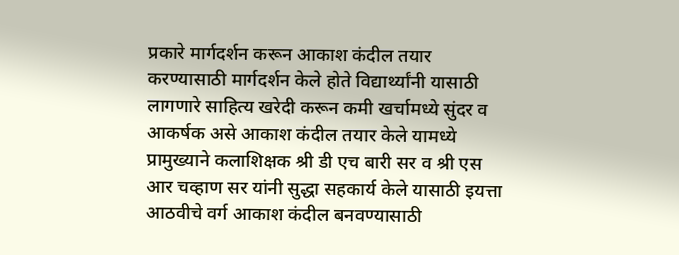प्रकारे मार्गदर्शन करून आकाश कंदील तयार करण्यासाठी मार्गदर्शन केले होते विद्यार्थ्यांनी यासाठी लागणारे साहित्य खरेदी करून कमी खर्चामध्ये सुंदर व आकर्षक असे आकाश कंदील तयार केले यामध्ये प्रामुख्याने कलाशिक्षक श्री डी एच बारी सर व श्री एस आर चव्हाण सर यांनी सुद्धा सहकार्य केले यासाठी इयत्ता आठवीचे वर्ग आकाश कंदील बनवण्यासाठी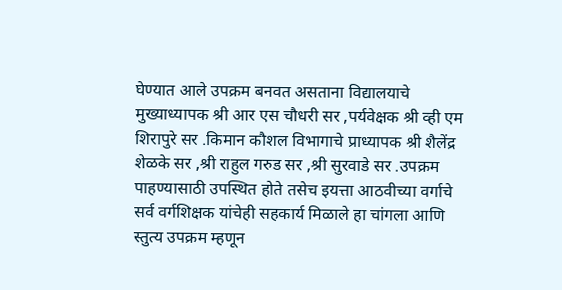घेण्यात आले उपक्रम बनवत असताना विद्यालयाचे मुख्याध्यापक श्री आर एस चौधरी सर ,पर्यवेक्षक श्री व्ही एम शिरापुरे सर .किमान कौशल विभागाचे प्राध्यापक श्री शैलेंद्र शेळके सर ,श्री राहुल गरुड सर ,श्री सुरवाडे सर .उपक्रम पाहण्यासाठी उपस्थित होते तसेच इयत्ता आठवीच्या वर्गाचे सर्व वर्गशिक्षक यांचेही सहकार्य मिळाले हा चांगला आणि स्तुत्य उपक्रम म्हणून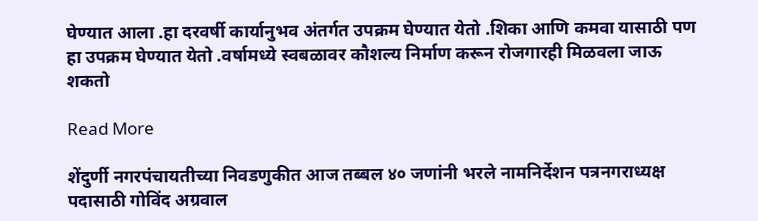घेण्यात आला .हा दरवर्षी कार्यानुभव अंतर्गत उपक्रम घेण्यात येतो .शिका आणि कमवा यासाठी पण हा उपक्रम घेण्यात येतो .वर्षामध्ये स्वबळावर कौशल्य निर्माण करून रोजगारही मिळवला जाऊ शकतो

Read More

शेंदुर्णी नगरपंचायतीच्या निवडणुकीत आज तब्बल ४० जणांनी भरले नामनिर्देशन पत्रनगराध्यक्ष पदासाठी गोविंद अग्रवाल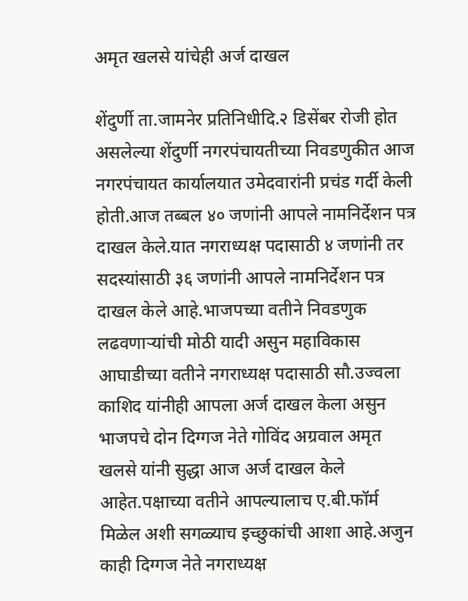अमृत खलसे यांचेही अर्ज दाखल

शेंदुर्णी ता.जामनेर प्रतिनिधीदि.२ डिसेंबर रोजी होत असलेल्या शेंदुर्णी नगरपंचायतीच्या निवडणुकीत आज नगरपंचायत कार्यालयात उमेदवारांनी प्रचंड गर्दी केली होती.आज तब्बल ४० जणांनी आपले नामनिर्देशन पत्र दाखल केले.यात नगराध्यक्ष पदासाठी ४ जणांनी तर सदस्यांसाठी ३६ जणांनी आपले नामनिर्देशन पत्र दाखल केले आहे.भाजपच्या वतीने निवडणुक लढवणाऱ्यांची मोठी यादी असुन महाविकास आघाडीच्या वतीने नगराध्यक्ष पदासाठी सौ.उज्वला काशिद यांनीही आपला अर्ज दाखल केला असुन भाजपचे दोन दिग्गज नेते गोविंद अग्रवाल अमृत खलसे यांनी सुद्धा आज अर्ज दाखल केले आहेत.पक्षाच्या वतीने आपल्यालाच ए.बी.फॉर्म मिळेल अशी सगळ्याच इच्छुकांची आशा आहे.अजुन काही दिग्गज नेते नगराध्यक्ष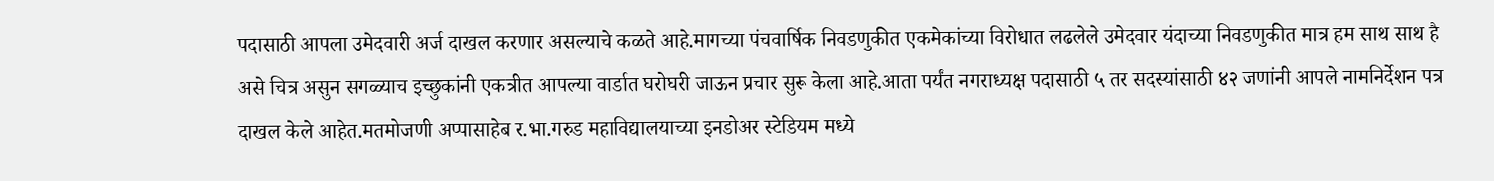पदासाठी आपला उमेदवारी अर्ज दाखल करणार असल्याचे कळते आहे.मागच्या पंचवार्षिक निवडणुकीत एकमेकांच्या विरोधात लढलेले उमेदवार यंदाच्या निवडणुकीत मात्र हम साथ साथ है असे चित्र असुन सगळ्याच इच्छुकांनी एकत्रीत आपल्या वार्डात घरोघरी जाऊन प्रचार सुरू केला आहे.आता पर्यंत नगराध्यक्ष पदासाठी ५ तर सदस्यांसाठी ४२ जणांनी आपले नामनिर्देशन पत्र दाखल केले आहेत.मतमोजणी अप्पासाहेब र.भा.गरुड महाविद्यालयाच्या इनडोअर स्टेडियम मध्ये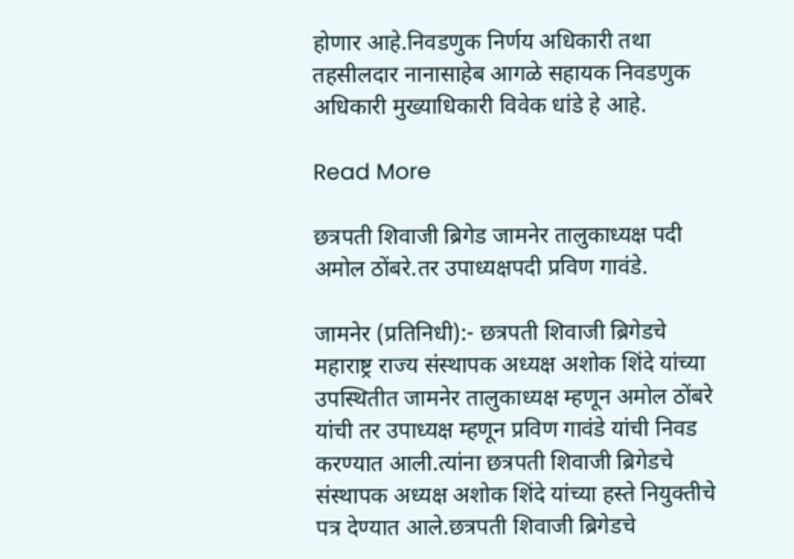होणार आहे.निवडणुक निर्णय अधिकारी तथा तहसीलदार नानासाहेब आगळे सहायक निवडणुक अधिकारी मुख्याधिकारी विवेक धांडे हे आहे.

Read More

छत्रपती शिवाजी ब्रिगेड जामनेर तालुकाध्यक्ष पदी अमोल ठोंबरे.तर उपाध्यक्षपदी प्रविण गावंडे.

जामनेर (प्रतिनिधी):- छत्रपती शिवाजी ब्रिगेडचे महाराष्ट्र राज्य संस्थापक अध्यक्ष अशोक शिंदे यांच्या उपस्थितीत जामनेर तालुकाध्यक्ष म्हणून अमोल ठोंबरे यांची तर उपाध्यक्ष म्हणून प्रविण गावंडे यांची निवड करण्यात आली.त्यांना छत्रपती शिवाजी ब्रिगेडचे संस्थापक अध्यक्ष अशोक शिंदे यांच्या हस्ते नियुक्तीचे पत्र देण्यात आले.छत्रपती शिवाजी ब्रिगेडचे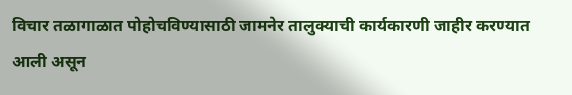विचार तळागाळात पोहोचविण्यासाठी जामनेर तालुक्याची कार्यकारणी जाहीर करण्यात आली असून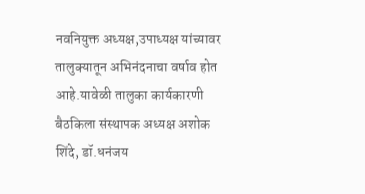नवनियुक्त अध्यक्ष,उपाध्यक्ष यांच्यावर तालुक्यातून अभिनंदनाचा वर्षाव होत आहे.यावेळी तालुका कार्यकारणी बैठकिला संस्थापक अध्यक्ष अशोक शिंदे, डॉ.धनंजय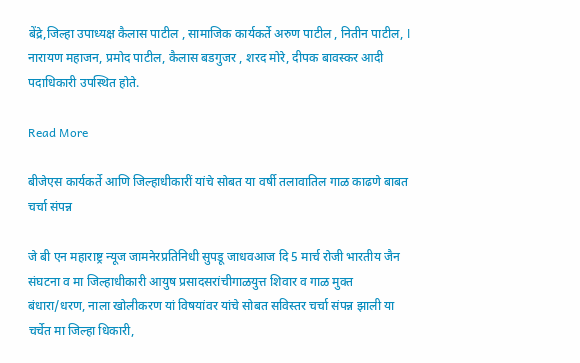बेंद्रे,जिल्हा उपाध्यक्ष कैलास पाटील , सामाजिक कार्यकर्ते अरुण पाटील , नितीन पाटील, l नारायण महाजन, प्रमोद पाटील, कैलास बडगुजर , शरद मोरे, दीपक बावस्कर आदी पदाधिकारी उपस्थित होते.

Read More

बीजेएस कार्यकर्ते आणि जिल्हाधीकारीं यांचे सोबत या वर्षी तलावातिल गाळ काढणे बाबत चर्चा संपन्न

जे बी एन महाराष्ट्र न्यूज जामनेरप्रतिनिधी सुपडू जाधवआज दि 5 मार्च रोजी भारतीय जैन संघटना व मा जिल्हाधीकारी आयुष प्रसादसरांचीगाळयुत्त शिवार व गाळ मुक्त बंधारा/धरण, नाला खोलीकरण यां विषयांवर यांचे सोबत सविस्तर चर्चा संपन्न झाली या चर्चेत मा जिल्हा धिकारी,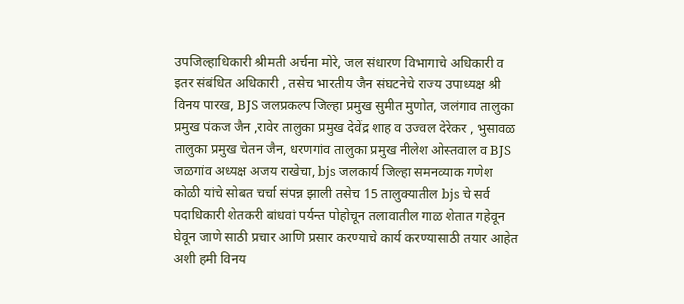उपजिल्हाधिकारी श्रीमती अर्चना मोरे, जल संधारण विभागाचे अधिकारी व इतर संबंधित अधिकारी , तसेच भारतीय जैन संघटनेचे राज्य उपाध्यक्ष श्री विनय पारख, BJS जलप्रकल्प जिल्हा प्रमुख सुमीत मुणोत, जलंगाव तालुका प्रमुख पंकज जैन ,रावेर तालुका प्रमुख देवेंद्र शाह व उज्वल देरेकर , भुसावळ तालुका प्रमुख चेतन जैन, धरणगांव तालुका प्रमुख नीलेश ओस्तवाल व BJS जळगांव अध्यक्ष अजय राखेचा, bjs जलकार्य जिल्हा समनव्याक गणेश कोळी यांचे सोबत चर्चा संपन्न झाली तसेच 15 तालुक्यातील bjs चे सर्व पदाधिकारी शेतकरी बांधवां पर्यन्त पोहोचून तलावातील गाळ शेतात गहेवून घेवून जाणे साठी प्रचार आणि प्रसार करण्याचे कार्य करण्यासाठी तयार आहेत अशी हमी विनय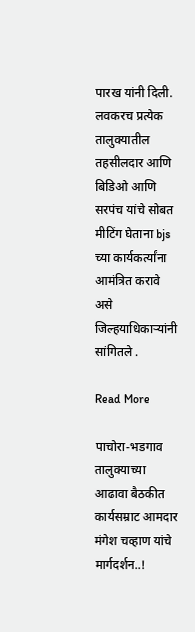पारख यांनी दिली. लवकरच प्रत्येक तालुक्यातील तहसीलदार आणि बिडिओ आणि सरपंच यांचे सोबत मीटिंग घेताना bjs च्या कार्यकर्त्यांना आमंत्रित करावे असे जिल्हयाधिकाऱ्यांनी सांगितले .

Read More

पाचोरा-भडगाव तालुक्याच्या आढावा बैठकीत कार्यसम्राट आमदार मंगेश चव्हाण यांचे मार्गदर्शन..!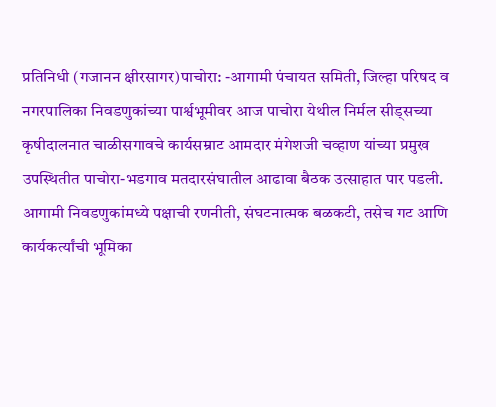प्रतिनिधी (गजानन क्षीरसागर)पाचोरा: -आगामी पंचायत समिती, जिल्हा परिषद व नगरपालिका निवडणुकांच्या पार्श्वभूमीवर आज पाचोरा येथील निर्मल सीड्सच्या कृषीदालनात चाळीसगावचे कार्यसम्राट आमदार मंगेशजी चव्हाण यांच्या प्रमुख उपस्थितीत पाचोरा-भडगाव मतदारसंघातील आढावा बैठक उत्साहात पार पडली. आगामी निवडणुकांमध्ये पक्षाची रणनीती, संघटनात्मक बळकटी, तसेच गट आणि कार्यकर्त्यांची भूमिका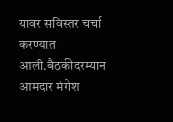यावर सविस्तर चर्चा करण्यात आली.बैठकीदरम्यान आमदार मंगेश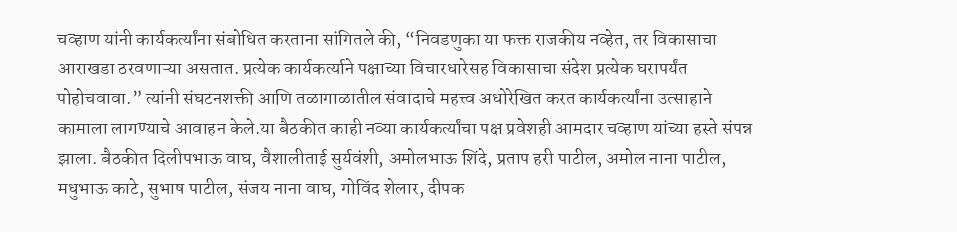चव्हाण यांनी कार्यकर्त्यांना संबोधित करताना सांगितले की, “निवडणुका या फक्त राजकीय नव्हेत, तर विकासाचा आराखडा ठरवणाऱ्या असतात. प्रत्येक कार्यकर्त्याने पक्षाच्या विचारधारेसह विकासाचा संदेश प्रत्येक घरापर्यंत पोहोचवावा.” त्यांनी संघटनशक्ती आणि तळागाळातील संवादाचे महत्त्व अधोरेखित करत कार्यकर्त्यांना उत्साहाने कामाला लागण्याचे आवाहन केले.या बैठकीत काही नव्या कार्यकर्त्यांचा पक्ष प्रवेशही आमदार चव्हाण यांच्या हस्ते संपन्न झाला. बैठकीत दिलीपभाऊ वाघ, वैशालीताई सुर्यवंशी, अमोलभाऊ शिंदे, प्रताप हरी पाटील, अमोल नाना पाटील, मधुभाऊ काटे, सुभाष पाटील, संजय नाना वाघ, गोविंद शेलार, दीपक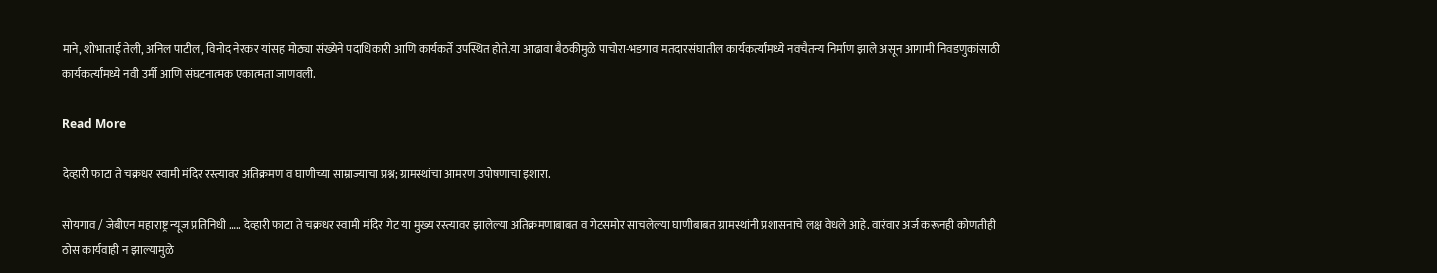माने, शोभाताई तेली, अनिल पाटील, विनोद नेरकर यांसह मोठ्या संख्येने पदाधिकारी आणि कार्यकर्ते उपस्थित होते.या आढावा बैठकीमुळे पाचोरा-भडगाव मतदारसंघातील कार्यकर्त्यांमध्ये नवचैतन्य निर्माण झाले असून आगामी निवडणुकांसाठी कार्यकर्त्यांमध्ये नवी उर्मी आणि संघटनात्मक एकात्मता जाणवली.

Read More

देव्हारी फाटा ते चक्रधर स्वामी मंदिर रस्त्यावर अतिक्रमण व घाणीच्या साम्राज्याचा प्रश्न; ग्रामस्थांचा आमरण उपोषणाचा इशारा.

सोयगाव / जेबीएन महाराष्ट्र न्यूज प्रतिनिधी ….. देव्हारी फाटा ते चक्रधर स्वामी मंदिर गेट या मुख्य रस्त्यावर झालेल्या अतिक्रमणाबाबत व गेटसमोर साचलेल्या घाणीबाबत ग्रामस्थांनी प्रशासनाचे लक्ष वेधले आहे. वारंवार अर्ज करूनही कोणतीही ठोस कार्यवाही न झाल्यामुळे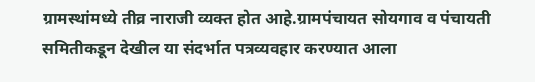ग्रामस्थांमध्ये तीव्र नाराजी व्यक्त होत आहे.ग्रामपंचायत सोयगाव व पंचायती समितीकडून देखील या संदर्भात पत्रव्यवहार करण्यात आला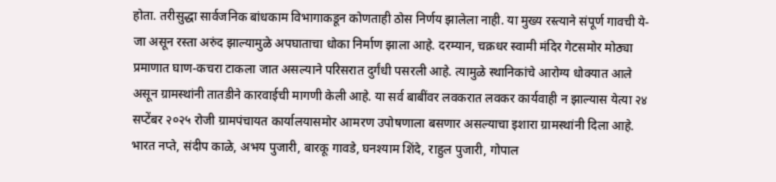होता. तरीसुद्धा सार्वजनिक बांधकाम विभागाकडून कोणताही ठोस निर्णय झालेला नाही. या मुख्य रस्त्याने संपूर्ण गावची ये-जा असून रस्ता अरुंद झाल्यामुळे अपघाताचा धोका निर्माण झाला आहे. दरम्यान, चक्रधर स्वामी मंदिर गेटसमोर मोठ्या प्रमाणात घाण-कचरा टाकला जात असल्याने परिसरात दुर्गंधी पसरली आहे. त्यामुळे स्थानिकांचे आरोग्य धोक्यात आले असून ग्रामस्थांनी तातडीने कारवाईची मागणी केली आहे. या सर्व बाबींवर लवकरात लवकर कार्यवाही न झाल्यास येत्या २४ सप्टेंबर २०२५ रोजी ग्रामपंचायत कार्यालयासमोर आमरण उपोषणाला बसणार असल्याचा इशारा ग्रामस्थांनी दिला आहे. भारत नप्ते, संदीप काळे, अभय पुजारी, बारकू गावडे, घनश्याम शिंदे, राहुल पुजारी, गोपाल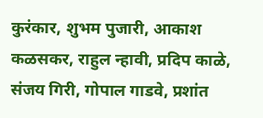कुरंकार, शुभम पुजारी, आकाश कळसकर, राहुल न्हावी, प्रदिप काळे, संजय गिरी, गोपाल गाडवे, प्रशांत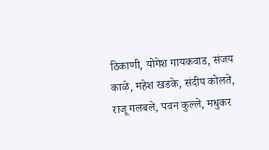ठिकाणी, योगेश गायकवाड, संजय काळे, महेश खडके, संदीप कोलते, राजू गलबले, पवन कुल्ले, मधुकर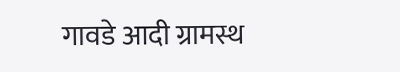गावडे आदी ग्रामस्थ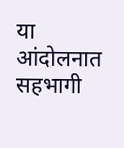या आंदोलनात सहभागी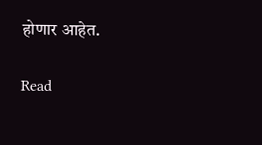होणार आहेत.

Read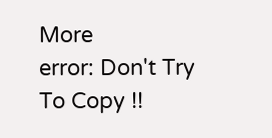More
error: Don't Try To Copy !!